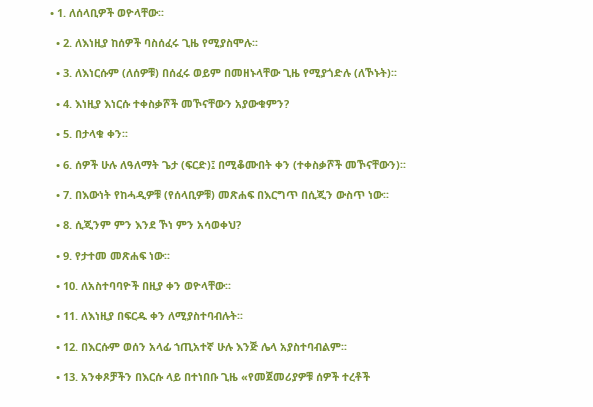• 1. ለሰላቢዎች ወዮላቸው፡፡

  • 2. ለእነዚያ ከሰዎች ባስሰፈሩ ጊዜ የሚያስሞሉ፡፡

  • 3. ለእነርሱም (ለሰዎቹ) በሰፈሩ ወይም በመዘኑላቸው ጊዜ የሚያጎድሉ (ለኾኑት)፡፡

  • 4. እነዚያ እነርሱ ተቀስቃሾች መኾናቸውን አያውቁምን?

  • 5. በታላቁ ቀን፡፡

  • 6. ሰዎች ሁሉ ለዓለማት ጌታ (ፍርድ)፤ በሚቆሙበት ቀን (ተቀስቃሾች መኾናቸውን)፡፡

  • 7. በእውነት የከሓዲዎቹ (የሰላቢዎቹ) መጽሐፍ በእርግጥ በሲጂን ውስጥ ነው፡፡

  • 8. ሲጂንም ምን እንደ ኾነ ምን አሳወቀህ?

  • 9. የታተመ መጽሐፍ ነው፡፡

  • 10. ለአስተባባዮች በዚያ ቀን ወዮላቸው፡፡

  • 11. ለእነዚያ በፍርዱ ቀን ለሚያስተባብሉት፡፡

  • 12. በእርሱም ወሰን አላፊ ኀጢአተኛ ሁሉ እንጅ ሌላ አያስተባብልም፡፡

  • 13. አንቀጾቻችን በእርሱ ላይ በተነበቡ ጊዜ «የመጀመሪያዎቹ ሰዎች ተረቶች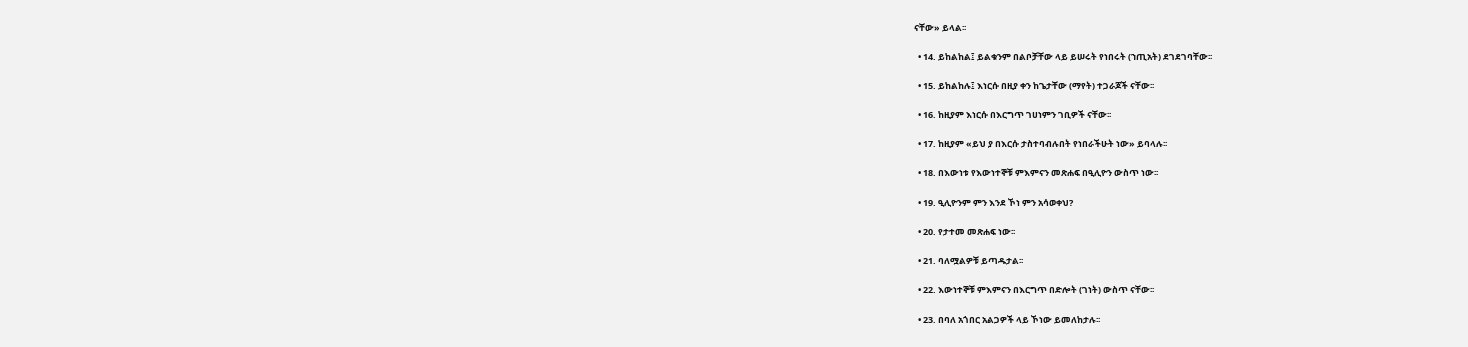ናቸው» ይላል፡፡

  • 14. ይከልከል፤ ይልቁንም በልቦቻቸው ላይ ይሠሩት የነበሩት (ኀጢአት) ደገደገባቸው፡፡

  • 15. ይከልከሉ፤ እነርሱ በዚያ ቀን ከጌታቸው (ማየት) ተጋራጆች ናቸው፡፡

  • 16. ከዚያም እነርሱ በእርግጥ ገሀነምን ገቢዎች ናቸው፡፡

  • 17. ከዚያም «ይህ ያ በእርሱ ታስተባብሉበት የነበራችሁት ነው» ይባላሉ፡፡

  • 18. በእውነቱ የእውነተኞቹ ምእምናን መጽሐፍ በዒሊዮን ውስጥ ነው፡፡

  • 19. ዒሊዮንም ምን እንደ ኾነ ምን አሳወቀህ?

  • 20. የታተመ መጽሐፍ ነው፡፡

  • 21. ባለሟልዎቹ ይጣዱታል፡፡

  • 22. እውነተኞቹ ምእምናን በእርግጥ በድሎት (ገነት) ውስጥ ናቸው፡፡

  • 23. በባለ አጎበር አልጋዎች ላይ ኾነው ይመለከታሉ፡፡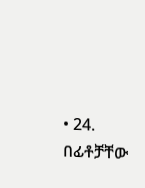• 24. በፊቶቻቸው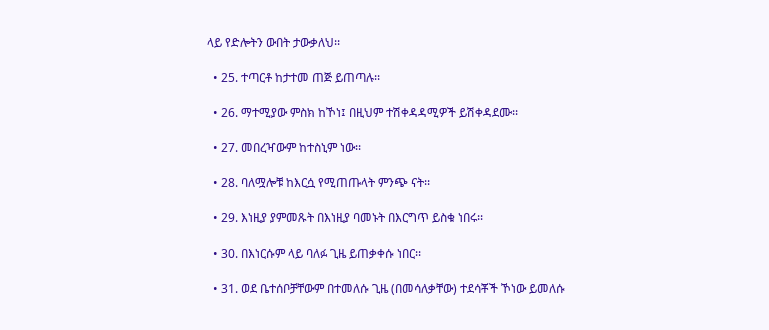ላይ የድሎትን ውበት ታውቃለህ፡፡

  • 25. ተጣርቶ ከታተመ ጠጅ ይጠጣሉ፡፡

  • 26. ማተሚያው ምስክ ከኾነ፤ በዚህም ተሽቀዳዳሚዎች ይሽቀዳደሙ፡፡

  • 27. መበረዣውም ከተስኒም ነው፡፡

  • 28. ባለሟሎቹ ከእርሷ የሚጠጡላት ምንጭ ናት፡፡

  • 29. እነዚያ ያምመጹት በእነዚያ ባመኑት በእርግጥ ይስቁ ነበሩ፡፡

  • 30. በእነርሱም ላይ ባለፉ ጊዜ ይጠቃቀሱ ነበር፡፡

  • 31. ወደ ቤተሰቦቻቸውም በተመለሱ ጊዜ (በመሳለቃቸው) ተደሳቾች ኾነው ይመለሱ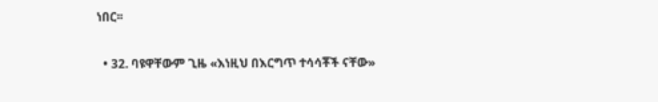ነበር፡፡

  • 32. ባዩዋቸውም ጊዜ «እነዚህ በእርግጥ ተሳሳቾች ናቸው»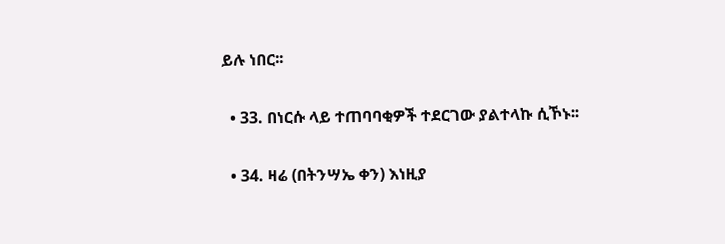ይሉ ነበር፡፡

  • 33. በነርሱ ላይ ተጠባባቂዎች ተደርገው ያልተላኩ ሲኾኑ፡፡

  • 34. ዛሬ (በትንሣኤ ቀን) እነዚያ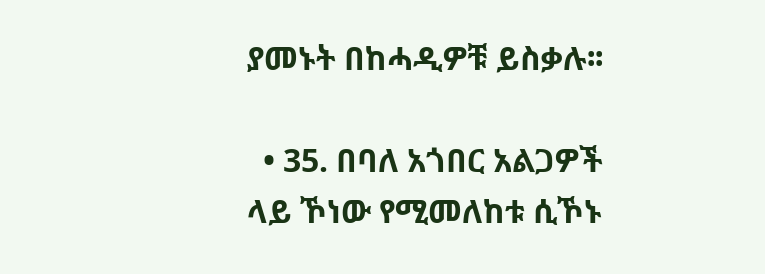ያመኑት በከሓዲዎቹ ይስቃሉ፡፡

  • 35. በባለ አጎበር አልጋዎች ላይ ኾነው የሚመለከቱ ሲኾኑ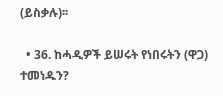(ይስቃሉ)፡፡

  • 36. ከሓዲዎች ይሠሩት የነበሩትን (ዋጋ) ተመነዱን?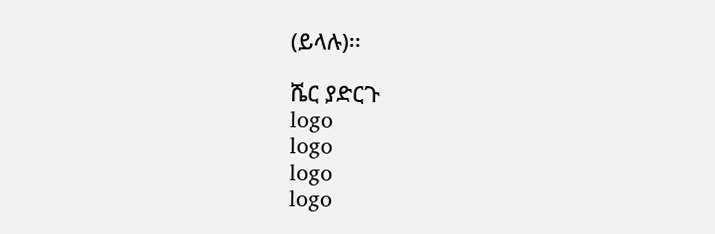(ይላሉ)፡፡

ሼር ያድርጉ
logo
logo
logo
logo